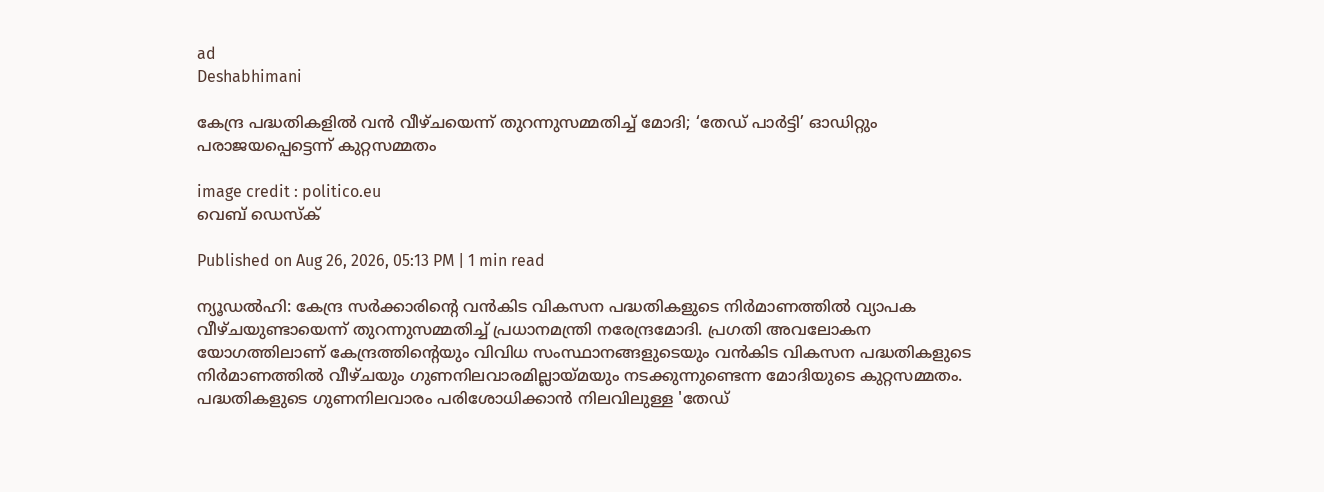ad
Deshabhimani

കേന്ദ്ര പദ്ധതികളിൽ വൻ വീഴ്ചയെന്ന് തുറന്നുസമ്മതിച്ച് മോദി; ‘തേഡ് പാർട്ടി’ ഓഡിറ്റും പരാജയപ്പെട്ടെന്ന് കുറ്റസമ്മതം

image credit : politico.eu
വെബ് ഡെസ്ക്

Published on Aug 26, 2026, 05:13 PM | 1 min read

ന്യൂഡൽഹി: കേന്ദ്ര സർക്കാരിന്റെ വൻകിട വികസന പദ്ധതികളുടെ നിർമാണത്തിൽ വ്യാപക വീഴ്ചയുണ്ടായെന്ന് തുറന്നുസമ്മതിച്ച് പ്രധാനമന്ത്രി നരേന്ദ്രമോദി. പ്രഗതി അവലോകന യോഗത്തിലാണ് കേന്ദ്രത്തിന്റെയും വിവിധ സംസ്ഥാനങ്ങളുടെയും വൻകിട വികസന പദ്ധതികളുടെ നിർമാണത്തിൽ വീഴ്ചയും ഗുണനിലവാരമില്ലായ്മയും നടക്കുന്നുണ്ടെന്ന മോദിയുടെ കുറ്റസമ്മതം. പദ്ധതികളുടെ ഗുണനിലവാരം പരിശോധിക്കാൻ നിലവിലുള്ള 'തേഡ്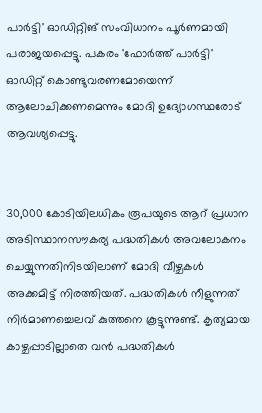പാർട്ടി' ഓഡിറ്റിങ് സംവിധാനം പൂർണമായി പരാജയപ്പെട്ടു. പകരം 'ഫോർത്ത് പാർട്ടി' ഓഡിറ്റ് കൊണ്ടുവരണമോയെന്ന് ആലോചിക്കണമെന്നും മോദി ഉദ്യോഗസ്ഥരോട് ആവശ്യപ്പെട്ടു.


30,000 കോടിയിലധികം രൂപയുടെ ആറ് പ്രധാന അടിസ്ഥാനസൗകര്യ പദ്ധതികൾ അവലോകനം ചെയ്യുന്നതിനിടയിലാണ് മോദി വീഴ്ചകൾ അക്കമിട്ട് നിരത്തിയത്. പദ്ധതികൾ നീളുന്നത് നിർമാണച്ചെലവ് കുത്തനെ കൂട്ടുന്നുണ്ട്. കൃത്യമായ കാഴ്ചപ്പാടില്ലാതെ വൻ പദ്ധതികൾ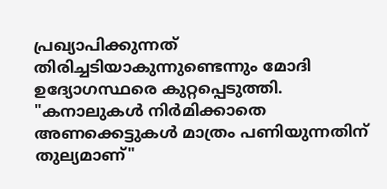പ്രഖ്യാപിക്കുന്നത് തിരിച്ചടിയാകുന്നുണ്ടെന്നും മോദി ഉദ്യോഗസ്ഥരെ കുറ്റപ്പെടുത്തി. "കനാലുകൾ നിർമിക്കാതെ അണക്കെട്ടുകൾ മാത്രം പണിയുന്നതിന് തുല്യമാണ്"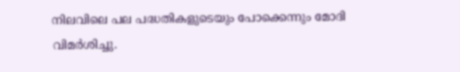നിലവിലെ പല പദ്ധതികളുടെയും പോക്കെന്നും മോദി വിമർശിച്ചു.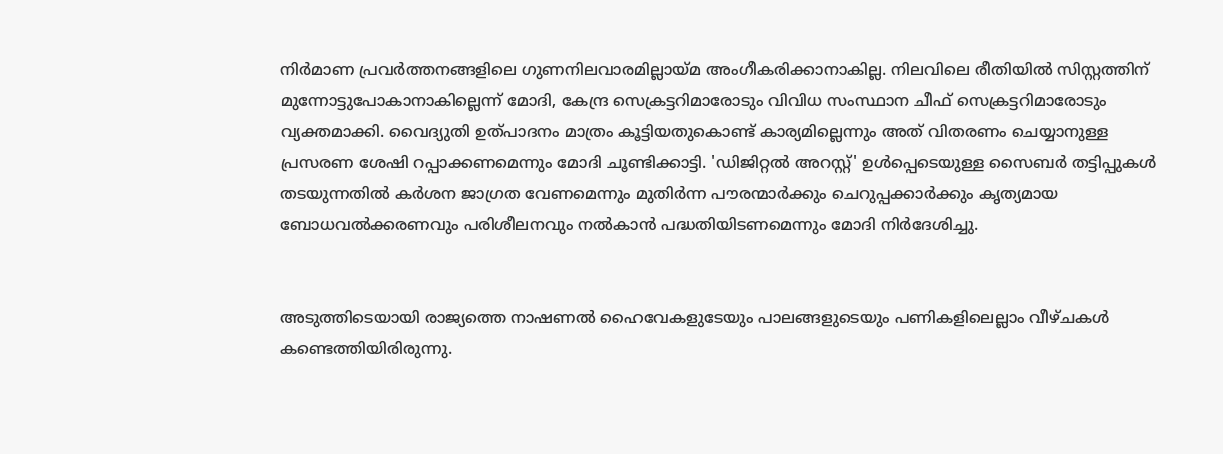നിർമാണ പ്രവർത്തനങ്ങളിലെ ഗുണനിലവാരമില്ലായ്മ അംഗീകരിക്കാനാകില്ല. നിലവിലെ രീതിയിൽ സിസ്റ്റത്തിന് മുന്നോട്ടുപോകാനാകില്ലെന്ന് മോദി, കേന്ദ്ര സെക്രട്ടറിമാരോടും വിവിധ സംസ്ഥാന ചീഫ് സെക്രട്ടറിമാരോടും വ്യക്തമാക്കി. വൈദ്യുതി ഉത്പാദനം മാത്രം കൂട്ടിയതുകൊണ്ട് കാര്യമില്ലെന്നും അത് വിതരണം ചെയ്യാനുള്ള പ്രസരണ ശേഷി റപ്പാക്കണമെന്നും മോദി ചൂണ്ടിക്കാട്ടി. 'ഡിജിറ്റൽ അറസ്റ്റ്' ഉൾപ്പെടെയുള്ള സൈബർ തട്ടിപ്പുകൾ തടയുന്നതിൽ കർശന ജാഗ്രത വേണമെന്നും മുതിർന്ന പൗരന്മാർക്കും ചെറുപ്പക്കാർക്കും കൃത്യമായ ബോധവൽക്കരണവും പരിശീലനവും നൽകാൻ പദ്ധതിയിടണമെന്നും മോദി നിർദേശിച്ചു.


അടുത്തിടെയായി രാജ്യത്തെ നാഷണൽ ഹൈവേകളുടേയും പാലങ്ങളുടെയും പണികളിലെല്ലാം വീഴ്ചകൾ കണ്ടെത്തിയിരിരുന്നു.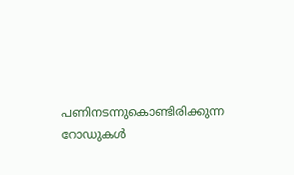പണിനടന്നുകൊണ്ടിരിക്കുന്ന റോഡുകൾ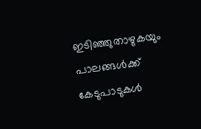ഇടിഞ്ഞുതാഴുകയും പാലങ്ങൾക്ക് കേടുപാടുകൾ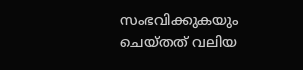സംഭവിക്കുകയും ചെയ്തത് വലിയ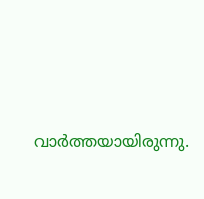വാർത്തയായിരുന്നു.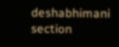deshabhimani section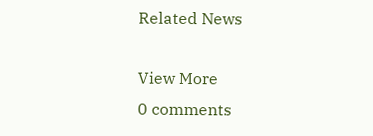Related News

View More
0 comments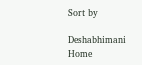Sort by

Deshabhimani
Home